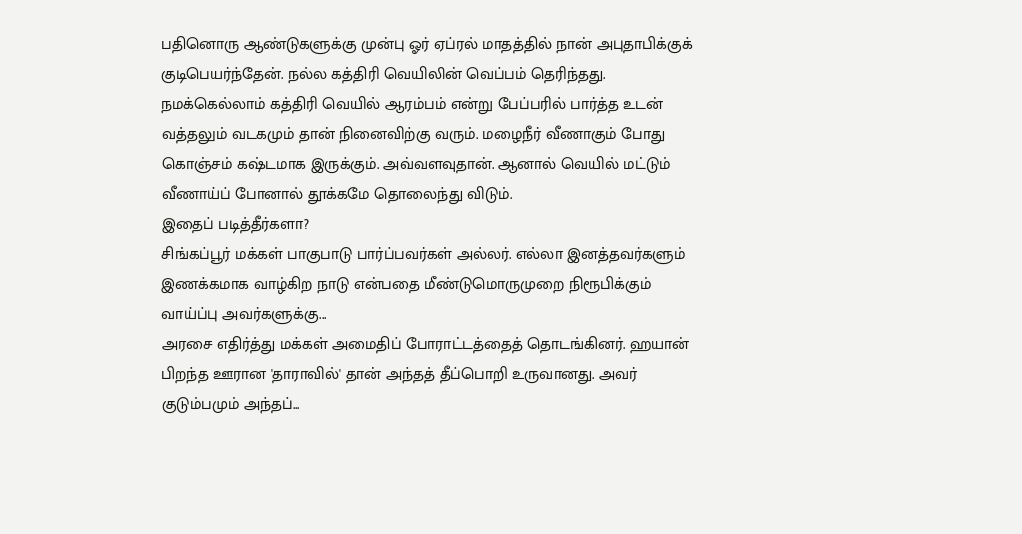பதினொரு ஆண்டுகளுக்கு முன்பு ஓர் ஏப்ரல் மாதத்தில் நான் அபுதாபிக்குக் குடிபெயர்ந்தேன். நல்ல கத்திரி வெயிலின் வெப்பம் தெரிந்தது. நமக்கெல்லாம் கத்திரி வெயில் ஆரம்பம் என்று பேப்பரில் பார்த்த உடன் வத்தலும் வடகமும் தான் நினைவிற்கு வரும். மழைநீர் வீணாகும் போது கொஞ்சம் கஷ்டமாக இருக்கும். அவ்வளவுதான். ஆனால் வெயில் மட்டும் வீணாய்ப் போனால் தூக்கமே தொலைந்து விடும்.
இதைப் படித்தீர்களா?
சிங்கப்பூர் மக்கள் பாகுபாடு பார்ப்பவர்கள் அல்லர். எல்லா இனத்தவர்களும் இணக்கமாக வாழ்கிற நாடு என்பதை மீண்டுமொருமுறை நிரூபிக்கும் வாய்ப்பு அவர்களுக்கு...
அரசை எதிர்த்து மக்கள் அமைதிப் போராட்டத்தைத் தொடங்கினர். ஹயான் பிறந்த ஊரான 'தாராவில்' தான் அந்தத் தீப்பொறி உருவானது. அவர் குடும்பமும் அந்தப்...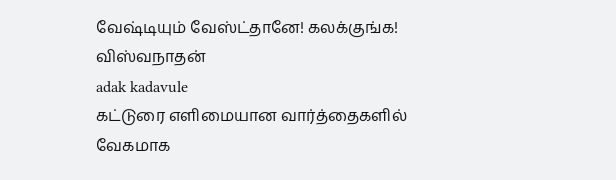வேஷ்டியும் வேஸ்ட்தானே! கலக்குங்க!
விஸ்வநாதன்
adak kadavule
கட்டுரை எளிமையான வார்த்தைகளில் வேகமாக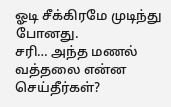ஓடி சீக்கிரமே முடிந்து போனது.
சரி… அந்த மணல் வத்தலை என்ன செய்தீர்கள்?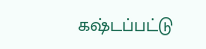கஷ்டப்பட்டு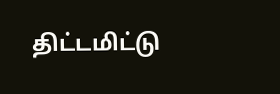திட்டமிட்டு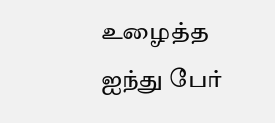உழைத்த ஐந்து பேர்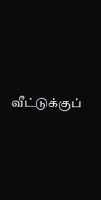வீட்டுக்குப்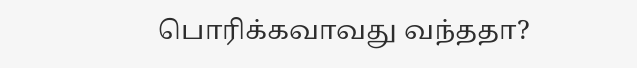பொரிக்கவாவது வந்ததா?